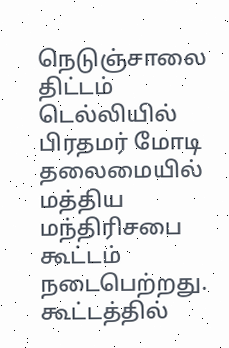நெடுஞ்சாலை திட்டம் டெல்லியில் பிரதமர் மோடி தலைமையில் மத்திய மந்திரிசபை கூட்டம் நடைபெற்றது. கூட்டத்தில்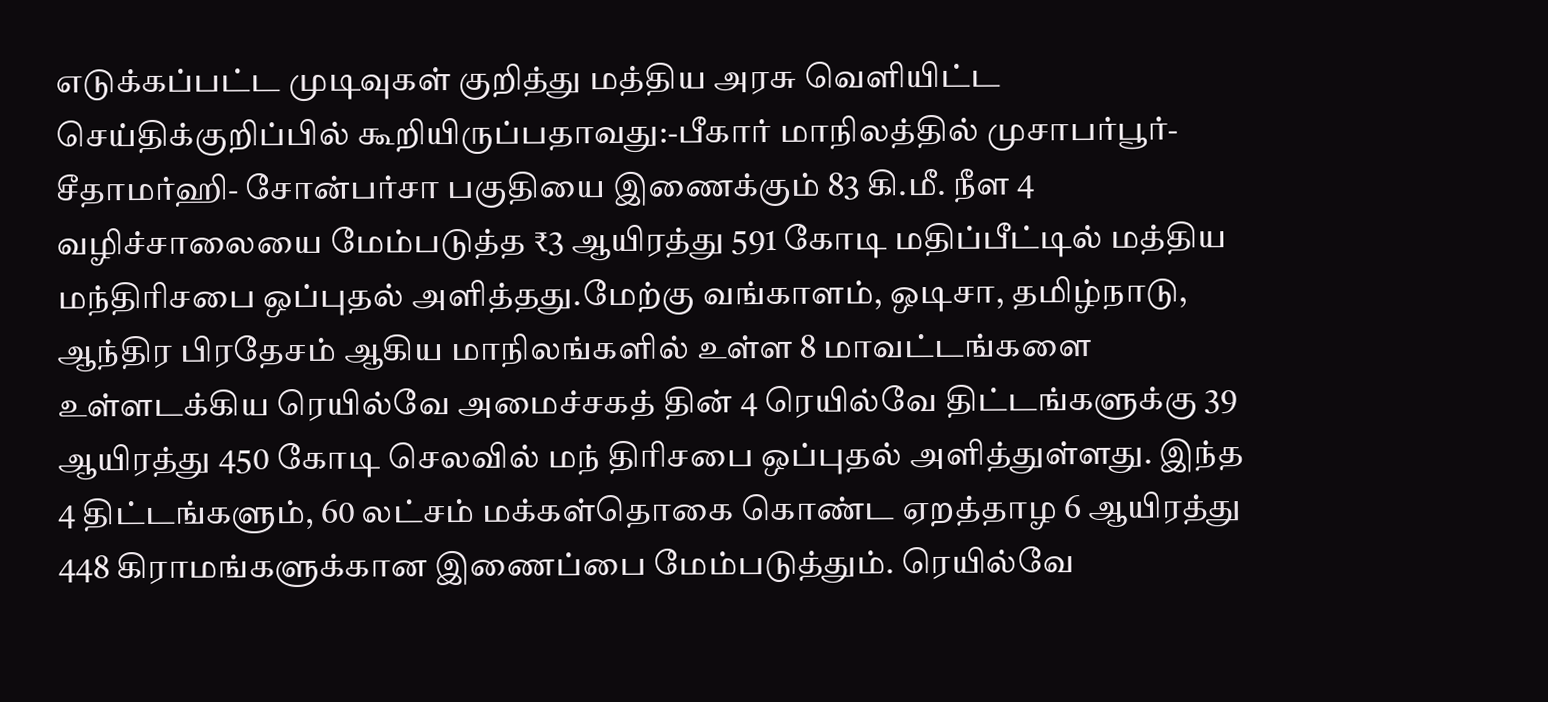எடுக்கப்பட்ட முடிவுகள் குறித்து மத்திய அரசு வெளியிட்ட செய்திக்குறிப்பில் கூறியிருப்பதாவது:-பீகார் மாநிலத்தில் முசாபர்பூர்- சீதாமர்ஹி- சோன்பர்சா பகுதியை இணைக்கும் 83 கி.மீ. நீள 4 வழிச்சாலையை மேம்படுத்த ₹3 ஆயிரத்து 591 கோடி மதிப்பீட்டில் மத்திய மந்திரிசபை ஒப்புதல் அளித்தது.மேற்கு வங்காளம், ஒடிசா, தமிழ்நாடு, ஆந்திர பிரதேசம் ஆகிய மாநிலங்களில் உள்ள 8 மாவட்டங்களை உள்ளடக்கிய ரெயில்வே அமைச்சகத் தின் 4 ரெயில்வே திட்டங்களுக்கு 39 ஆயிரத்து 450 கோடி செலவில் மந் திரிசபை ஒப்புதல் அளித்துள்ளது. இந்த 4 திட்டங்களும், 60 லட்சம் மக்கள்தொகை கொண்ட ஏறத்தாழ 6 ஆயிரத்து 448 கிராமங்களுக்கான இணைப்பை மேம்படுத்தும். ரெயில்வே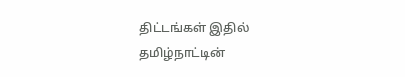திட்டங்கள் இதில் தமிழ்நாட்டின்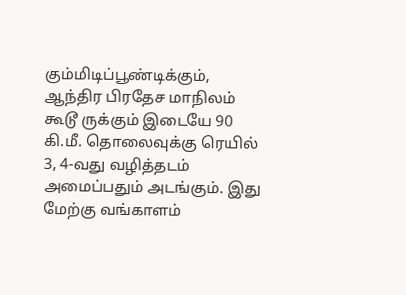கும்மிடிப்பூண்டிக்கும், ஆந்திர பிரதேச மாநிலம் கூடூ ருக்கும் இடையே 90 கி.மீ. தொலைவுக்கு ரெயில் 3, 4-வது வழித்தடம் அமைப்பதும் அடங்கும். இது மேற்கு வங்காளம்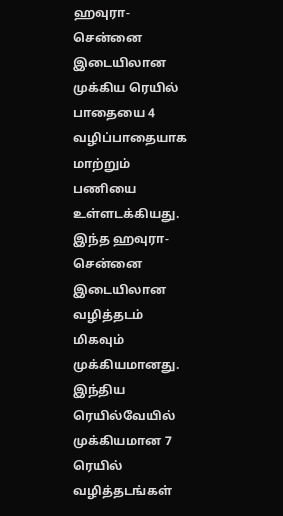ஹவுரா- சென்னை இடையிலான முக்கிய ரெயில் பாதையை 4 வழிப்பாதையாக மாற்றும் பணியை உள்ளடக்கியது. இந்த ஹவுரா- சென்னை இடையிலான வழித்தடம் மிகவும் முக்கியமானது. இந்திய ரெயில்வேயில் முக்கியமான 7 ரெயில் வழித்தடங்கள்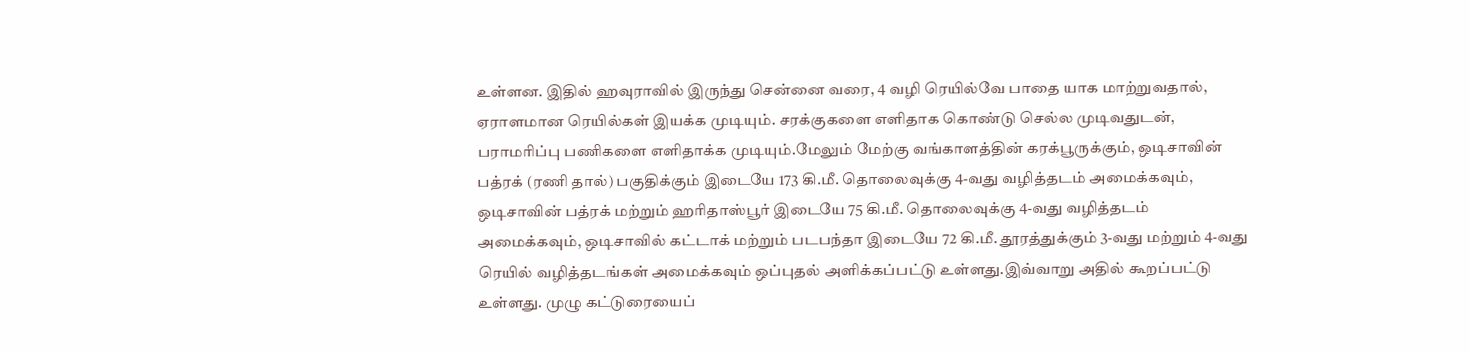உள்ளன. இதில் ஹவுராவில் இருந்து சென்னை வரை, 4 வழி ரெயில்வே பாதை யாக மாற்றுவதால், ஏராளமான ரெயில்கள் இயக்க முடியும். சரக்குகளை எளிதாக கொண்டு செல்ல முடிவதுடன், பராமரிப்பு பணிகளை எளிதாக்க முடியும்.மேலும் மேற்கு வங்காளத்தின் கரக்பூருக்கும், ஒடிசாவின் பத்ரக் (ரணி தால்) பகுதிக்கும் இடையே 173 கி.மீ. தொலைவுக்கு 4-வது வழித்தடம் அமைக்கவும், ஒடிசாவின் பத்ரக் மற்றும் ஹரிதாஸ்பூர் இடையே 75 கி.மீ. தொலைவுக்கு 4-வது வழித்தடம் அமைக்கவும், ஒடிசாவில் கட்டாக் மற்றும் படபந்தா இடையே 72 கி.மீ. தூரத்துக்கும் 3-வது மற்றும் 4-வது ரெயில் வழித்தடங்கள் அமைக்கவும் ஒப்புதல் அளிக்கப்பட்டு உள்ளது.இவ்வாறு அதில் கூறப்பட்டு உள்ளது. முழு கட்டுரையைப்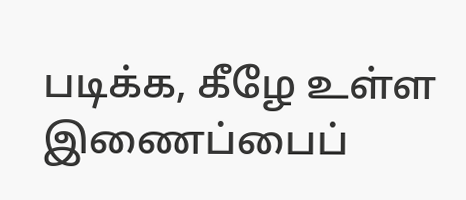படிக்க, கீழே உள்ள இணைப்பைப்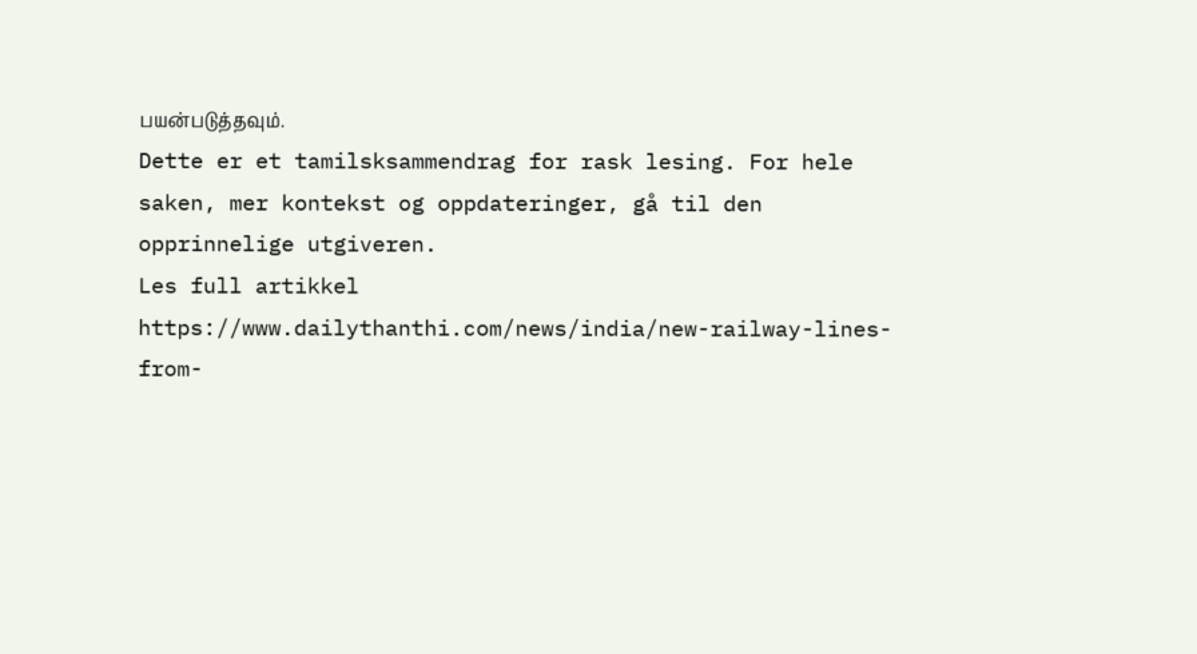பயன்படுத்தவும்.
Dette er et tamilsksammendrag for rask lesing. For hele saken, mer kontekst og oppdateringer, gå til den opprinnelige utgiveren.
Les full artikkel
https://www.dailythanthi.com/news/india/new-railway-lines-from-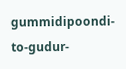gummidipoondi-to-gudur-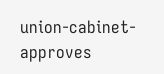union-cabinet-approves